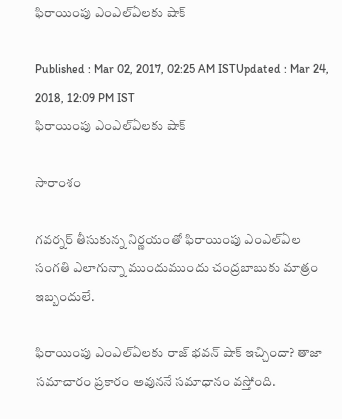ఫిరాయింపు ఎంఎల్ఏలకు షాక్

Published : Mar 02, 2017, 02:25 AM ISTUpdated : Mar 24, 2018, 12:09 PM IST
ఫిరాయింపు ఎంఎల్ఏలకు షాక్

సారాంశం

గవర్నర్ తీసుకున్న నిర్ణయంతో ఫిరాయింపు ఎంఎల్ఏల సంగతి ఎలాగున్నా ముందుముందు చంద్రబాబుకు మాత్రం ఇబ్బందులే.

ఫిరాయింపు ఎంఎల్ఏలకు రాజ్ భవన్ షాక్ ఇచ్చిందా? తాజా సమాచారం ప్రకారం అవుననే సమాధానం వస్తోంది.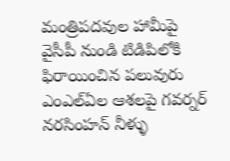మంత్రిపదవుల హామీపై వైసీపీ నుండి టిడిపిలోకి ఫిరాయించిన పలువురు ఎంఎల్ఏల ఆశలపై గవర్నర్ నరసింహన్ నీళ్ళు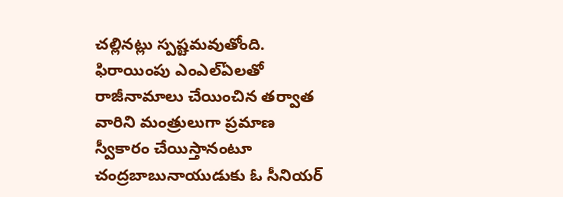చల్లినట్లు స్పష్టమవుతోంది. ఫిరాయింపు ఎంఎల్ఏలతో రాజీనామాలు చేయించిన తర్వాత వారిని మంత్రులుగా ప్రమాణ స్వీకారం చేయిస్తానంటూ చంద్రబాబునాయుడుకు ఓ సీనియర్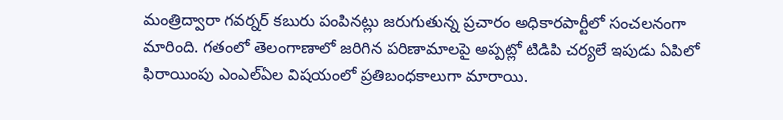మంత్రిద్వారా గవర్నర్ కబురు పంపినట్లు జరుగుతున్న ప్రచారం అధికారపార్టీలో సంచలనంగా మారింది. గతంలో తెలంగాణాలో జరిగిన పరిణామాలపై అప్పట్లో టిడిపి చర్యలే ఇపుడు ఏపిలో ఫిరాయింపు ఎంఎల్ఏల విషయంలో ప్రతిబంధకాలుగా మారాయి.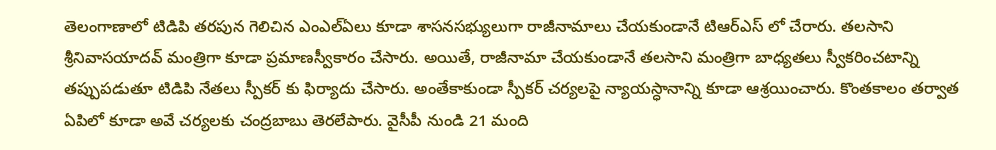తెలంగాణాలో టిడిపి తరపున గెలిచిన ఎంఎల్ఏలు కూడా శాసనసభ్యులుగా రాజీనామాలు చేయకుండానే టిఆర్ఎస్ లో చేరారు. తలసాని శ్రీనివాసయాదవ్ మంత్రిగా కూడా ప్రమాణస్వీకారం చేసారు. అయితే, రాజీనామా చేయకుండానే తలసాని మంత్రిగా బాధ్యతలు స్వీకరించటాన్ని తప్పుపడుతూ టిడిపి నేతలు స్పీకర్ కు ఫిర్యాదు చేసారు. అంతేకాకుండా స్పీకర్ చర్యలపై న్యాయస్ధానాన్ని కూడా ఆశ్రయించారు. కొంతకాలం తర్వాత ఏపిలో కూడా అవే చర్యలకు చంద్రబాబు తెరలేపారు. వైసీపీ నుండి 21 మంది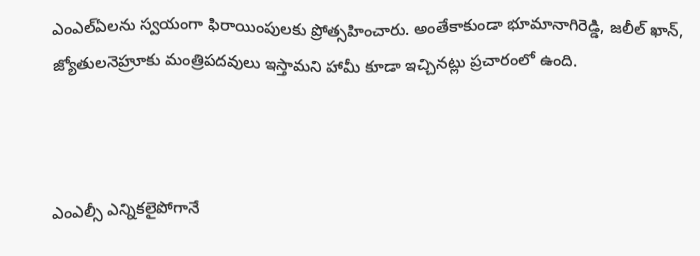ఎంఎల్ఏలను స్వయంగా ఫిరాయింపులకు ప్రోత్సహించారు. అంతేకాకుండా భూమానాగిరెడ్డి, జలీల్ ఖాన్, జ్యోతులనెహ్రూకు మంత్రిపదవులు ఇస్తామని హామీ కూడా ఇచ్చినట్లు ప్రచారంలో ఉంది.



ఎంఎల్సీ ఎన్నికలైపోగానే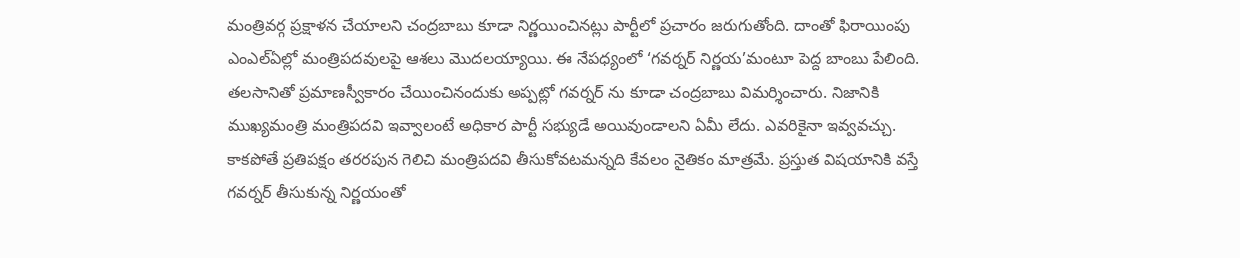మంత్రివర్గ ప్రక్షాళన చేయాలని చంద్రబాబు కూడా నిర్ణయించినట్లు పార్టీలో ప్రచారం జరుగుతోంది. దాంతో ఫిరాయింపు ఎంఎల్ఏల్లో మంత్రిపదవులపై ఆశలు మొదలయ్యాయి. ఈ నేపధ్యంలో ‘గవర్నర్ నిర్ణయ’మంటూ పెద్ద బాంబు పేలింది. తలసానితో ప్రమాణస్వీకారం చేయించినందుకు అప్పట్లో గవర్నర్ ను కూడా చంద్రబాబు విమర్శించారు. నిజానికి ముఖ్యమంత్రి మంత్రిపదవి ఇవ్వాలంటే అధికార పార్టీ సభ్యుడే అయివుండాలని ఏమీ లేదు. ఎవరికైనా ఇవ్వవచ్చు. కాకపోతే ప్రతిపక్షం తరరపున గెలిచి మంత్రిపదవి తీసుకోవటమన్నది కేవలం నైతికం మాత్రమే. ప్రస్తుత విషయానికి వస్తే గవర్నర్ తీసుకున్న నిర్ణయంతో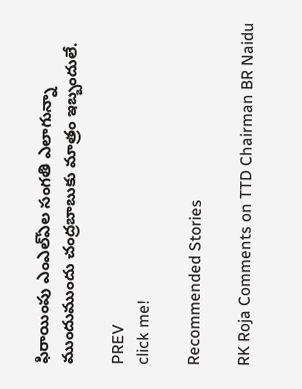ఫిరాయింపు ఎంఎల్ఏల సంగతి ఎలాగున్నా ముందుముందు చంద్రబాబుకు మాత్రం ఇబ్బందులే.

PREV
click me!

Recommended Stories

RK Roja Comments on TTD Chairman BR Naidu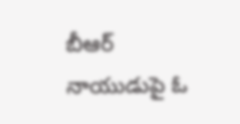బీఆర్ నాయుడుపై ఓ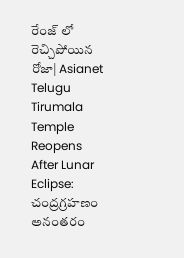రేంజ్ లో రెచ్చిపోయిన రోజా| Asianet Telugu
Tirumala Temple Reopens After Lunar Eclipse: చంద్రగ్రహణం అనంతరం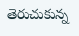తెరుచుకున్న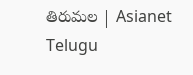తిరుమల | Asianet Telugu